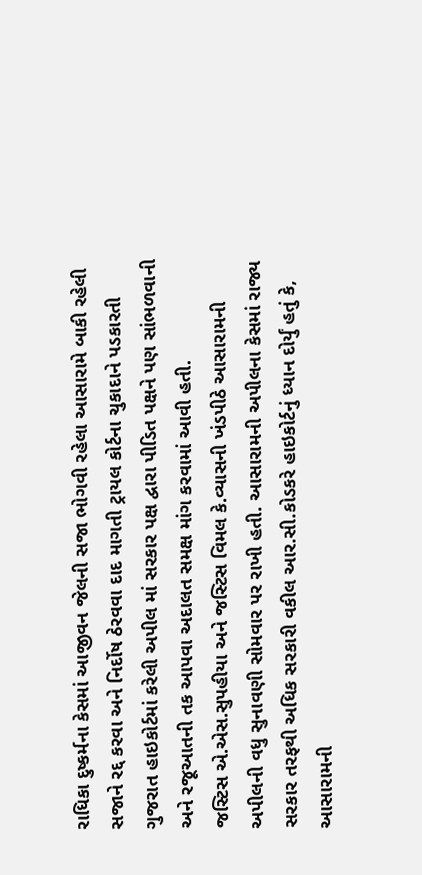રાધિકા દુષ્કર્મના કેસમાં આજીવન જેલની સજા ભોગવી રહેલા આસારામે બાકી રહેલી સજાને રદ્દ કરવા અને નિર્દોષ ઠેરવવા દાદ માગતી ટ્રાયલ કોર્ટના ચુકાદાને પડકારતી ગુજરાત હાઇકોર્ટમાં કરેલી અપીલ માં સરકાર પક્ષ દ્વારા પીડિત પક્ષને પણ સાંભળવાની અને રજૂઆતની તક આપવા અદાલત સમક્ષ માંગ કરવામાં આવી હતી.
જસ્ટિસ એ.એસ.સુપહીયા અને જસ્ટિસ વિમલ કે.વ્યાસની ખંડપીઠે આસારામની અપીલની વધુ સુનાવણી સોમવાર પર રાખી હતી. આસારામની અપીલના કેસમાં રાજ્ય સરકાર તરફથી અધિક સરકારી વકીલ આર.સી.કોડકરે હાઇકોર્ટનું ધ્યાન દોર્યું હતું કે, આસારામની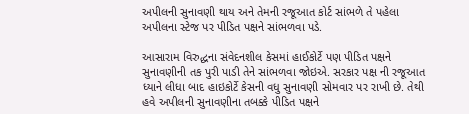અપીલની સુનાવણી થાય અને તેમની રજૂઆત કોર્ટ સાંભળે તે પહેલા અપીલના સ્ટેજ પર પીડિત પક્ષને સાંભળવા પડે.

આસારામ વિરુદ્ધના સંવેદનશીલ કેસમાં હાઈકોર્ટે પણ પીડિત પક્ષને સુનાવણીની તક પુરી પાડી તેને સાંભળવા જોઇએ. સરકાર પક્ષ ની રજૂઆત ધ્યાને લીધા બાદ હાઇકોર્ટે કેસની વધુ સુનાવણી સોમવાર પર રાખી છે. તેથી હવે અપીલની સુનાવણીના તબક્કે પીડિત પક્ષને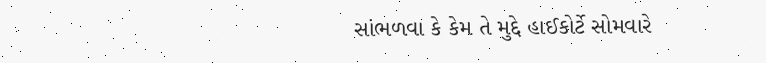સાંભળવા કે કેમ તે મુદ્દે હાઈકોર્ટે સોમવારે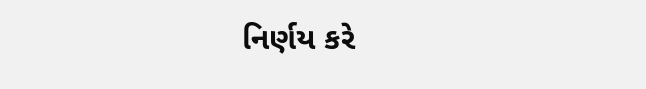નિર્ણય કરે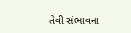તેવી સંભાવના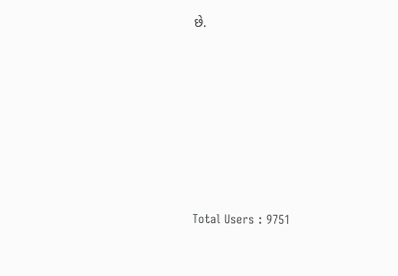છે.







Total Users : 9751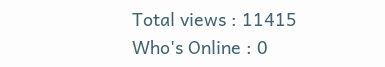Total views : 11415
Who's Online : 0